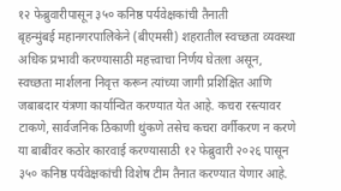१२ फेब्रुवारीपासून ३५० कनिष्ठ पर्यवेक्षकांची तैनाती
बृहन्मुंबई महानगरपालिकेने (बीएमसी) शहरातील स्वच्छता व्यवस्था अधिक प्रभावी करण्यासाठी महत्त्वाचा निर्णय घेतला असून, स्वच्छता मार्शलना निवृत्त करून त्यांच्या जागी प्रशिक्षित आणि जबाबदार यंत्रणा कार्यान्वित करण्यात येत आहे. कचरा रस्त्यावर टाकणे, सार्वजनिक ठिकाणी थुंकणे तसेच कचरा वर्गीकरण न करणे या बाबींवर कठोर कारवाई करण्यासाठी १२ फेब्रुवारी २०२६ पासून ३५० कनिष्ठ पर्यवेक्षकांची विशेष टीम तैनात करण्यात येणार आहे.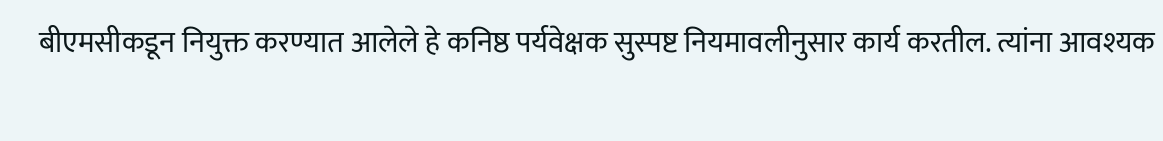बीएमसीकडून नियुक्त करण्यात आलेले हे कनिष्ठ पर्यवेक्षक सुस्पष्ट नियमावलीनुसार कार्य करतील. त्यांना आवश्यक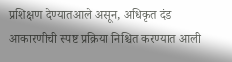प्रशिक्षण देण्यातआले असून, अधिकृत दंड आकारणीची स्पष्ट प्रक्रिया निश्चित करण्यात आली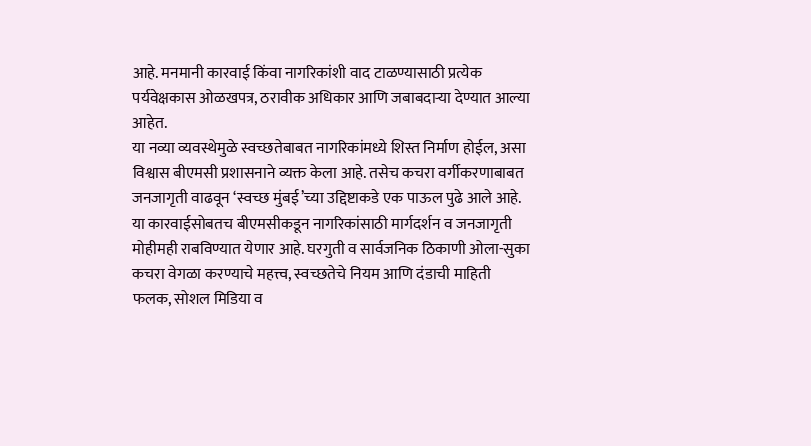आहे. मनमानी कारवाई किंवा नागरिकांशी वाद टाळण्यासाठी प्रत्येक पर्यवेक्षकास ओळखपत्र, ठरावीक अधिकार आणि जबाबदाऱ्या देण्यात आल्या आहेत.
या नव्या व्यवस्थेमुळे स्वच्छतेबाबत नागरिकांमध्ये शिस्त निर्माण होईल, असा विश्वास बीएमसी प्रशासनाने व्यक्त केला आहे. तसेच कचरा वर्गीकरणाबाबत जनजागृती वाढवून ‘स्वच्छ मुंबई’च्या उद्दिष्टाकडे एक पाऊल पुढे आले आहे.
या कारवाईसोबतच बीएमसीकडून नागरिकांसाठी मार्गदर्शन व जनजागृती मोहीमही राबविण्यात येणार आहे. घरगुती व सार्वजनिक ठिकाणी ओला-सुका कचरा वेगळा करण्याचे महत्त्व, स्वच्छतेचे नियम आणि दंडाची माहिती फलक, सोशल मिडिया व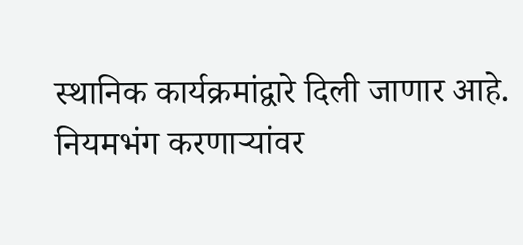स्थानिक कार्यक्रमांद्वारे दिली जाणार आहे. नियमभंग करणाऱ्यांवर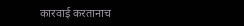कारवाई करतानाच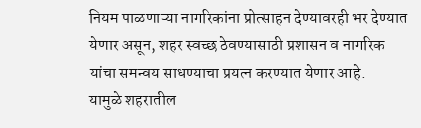नियम पाळणाऱ्या नागरिकांना प्रोत्साहन देण्यावरही भर देण्यात येणार असून, शहर स्वच्छ ठेवण्यासाठी प्रशासन व नागरिक यांचा समन्वय साधण्याचा प्रयत्न करण्यात येणार आहे.
यामुळे शहरातील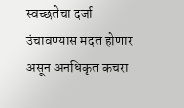स्वच्छतेचा दर्जा उंचावण्यास मदत होणार असून अनधिकृत कचरा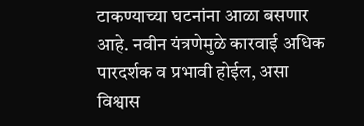टाकण्याच्या घटनांना आळा बसणार आहे. नवीन यंत्रणेमुळे कारवाई अधिक पारदर्शक व प्रभावी होईल, असा विश्वास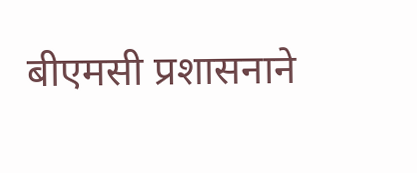बीएमसी प्रशासनाने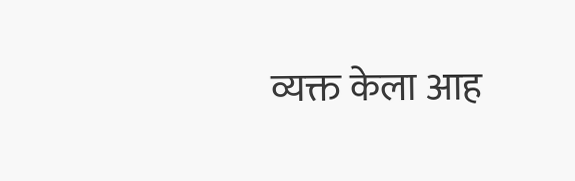व्यक्त केला आह